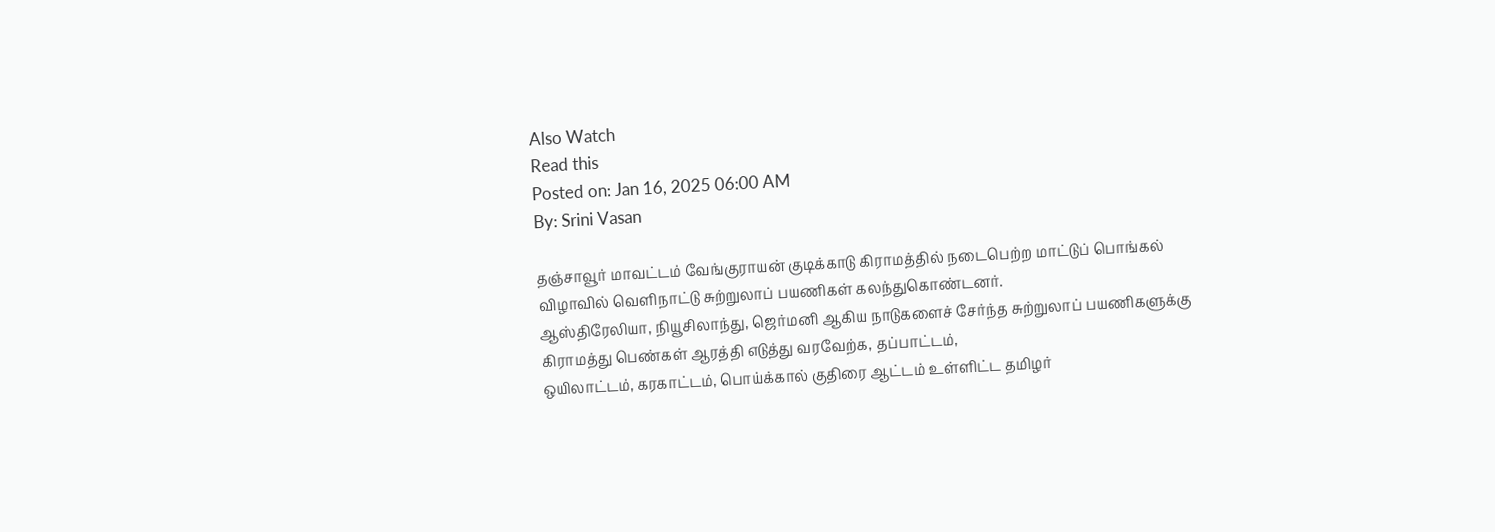Also Watch
Read this
Posted on: Jan 16, 2025 06:00 AM
By: Srini Vasan

தஞ்சாவூர் மாவட்டம் வேங்குராயன் குடிக்காடு கிராமத்தில் நடைபெற்ற மாட்டுப் பொங்கல் விழாவில் வெளிநாட்டு சுற்றுலாப் பயணிகள் கலந்துகொண்டனர்.
ஆஸ்திரேலியா, நியூசிலாந்து, ஜெர்மனி ஆகிய நாடுகளைச் சேர்ந்த சுற்றுலாப் பயணிகளுக்கு கிராமத்து பெண்கள் ஆரத்தி எடுத்து வரவேற்க, தப்பாட்டம்,
ஒயிலாட்டம், கரகாட்டம், பொய்க்கால் குதிரை ஆட்டம் உள்ளிட்ட தமிழர்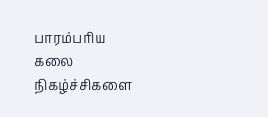பாரம்பரிய கலை நிகழ்ச்சிகளை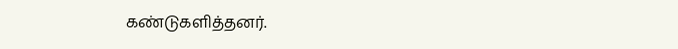கண்டுகளித்தனர்.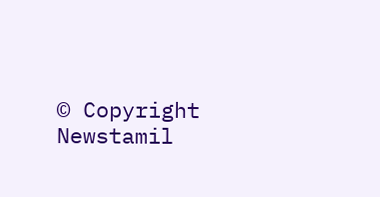© Copyright Newstamil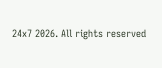24x7 2026. All rights reserved